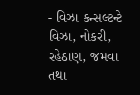- વિઝા કન્સલ્ટન્ટે વિઝા, નોકરી, રહેઠાણ, જમવા તથા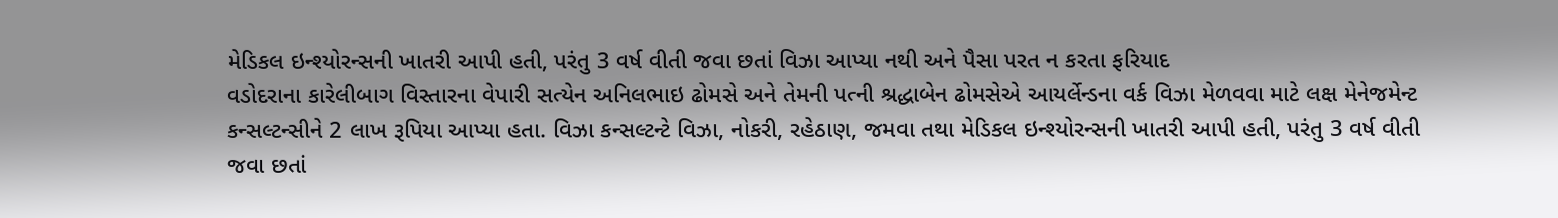મેડિકલ ઇન્શ્યોરન્સની ખાતરી આપી હતી, પરંતુ 3 વર્ષ વીતી જવા છતાં વિઝા આપ્યા નથી અને પૈસા પરત ન કરતા ફરિયાદ
વડોદરાના કારેલીબાગ વિસ્તારના વેપારી સત્યેન અનિલભાઇ ઢોમસે અને તેમની પત્ની શ્રદ્ધાબેન ઢોમસેએ આયર્લેન્ડના વર્ક વિઝા મેળવવા માટે લક્ષ મેનેજમેન્ટ કન્સલ્ટન્સીને 2 લાખ રૂપિયા આપ્યા હતા. વિઝા કન્સલ્ટન્ટે વિઝા, નોકરી, રહેઠાણ, જમવા તથા મેડિકલ ઇન્શ્યોરન્સની ખાતરી આપી હતી, પરંતુ 3 વર્ષ વીતી જવા છતાં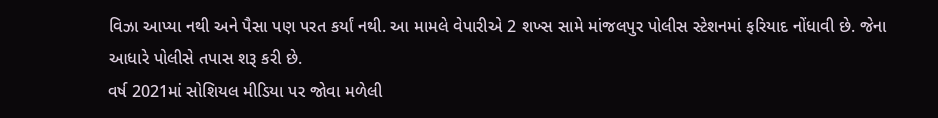વિઝા આપ્યા નથી અને પૈસા પણ પરત કર્યાં નથી. આ મામલે વેપારીએ 2 શખ્સ સામે માંજલપુર પોલીસ સ્ટેશનમાં ફરિયાદ નોંધાવી છે. જેના આધારે પોલીસે તપાસ શરૂ કરી છે.
વર્ષ 2021માં સોશિયલ મીડિયા પર જોવા મળેલી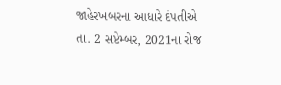જાહેરખબરના આધારે દંપતીએ તા. 2 સપ્ટેમ્બર, 2021ના રોજ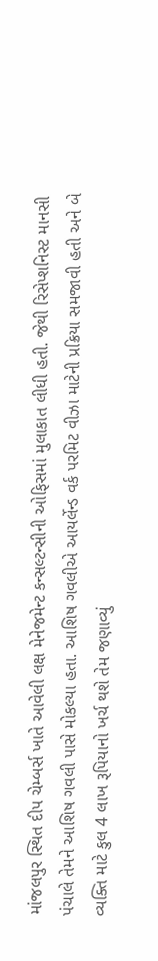માંજલપુર સ્થિત દીપ ચેમ્બર્સ ખાતે આવેલી લક્ષ મેનેજમેન્ટ કન્સલ્ટન્સીની ઓફિસમાં મુલાકાત લીધી હતી. જેથી રિસેપ્શનિસ્ટ માનસી પંચાલે તેમને આશિષ ગવલી પાસે મોકલ્યા હતા. આશિષ ગવલીએ આયર્લેન્ડ વર્ક પરમિટ વીઝા માટેની પ્રક્રિયા સમજાવી હતી અને બે વ્યક્તિ માટે કુલ 4 લાખ રૂપિયાનો ખર્ચ થશે તેમ જણાવ્યું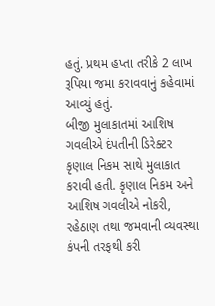હતું. પ્રથમ હપ્તા તરીકે 2 લાખ રૂપિયા જમા કરાવવાનું કહેવામાં આવ્યું હતું.
બીજી મુલાકાતમાં આશિષ ગવલીએ દંપતીની ડિરેક્ટર કૃણાલ નિકમ સાથે મુલાકાત કરાવી હતી. કૃણાલ નિકમ અને આશિષ ગવલીએ નોકરી, રહેઠાણ તથા જમવાની વ્યવસ્થા કંપની તરફથી કરી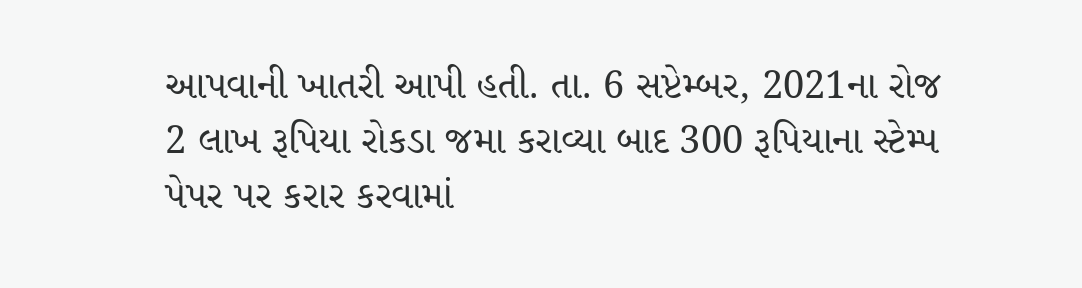આપવાની ખાતરી આપી હતી. તા. 6 સપ્ટેમ્બર, 2021ના રોજ 2 લાખ રૂપિયા રોકડા જમા કરાવ્યા બાદ 300 રૂપિયાના સ્ટેમ્પ પેપર પર કરાર કરવામાં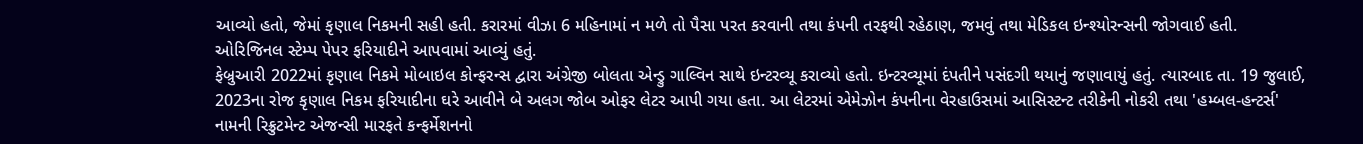આવ્યો હતો, જેમાં કૃણાલ નિકમની સહી હતી. કરારમાં વીઝા 6 મહિનામાં ન મળે તો પૈસા પરત કરવાની તથા કંપની તરફથી રહેઠાણ, જમવું તથા મેડિકલ ઇન્શ્યોરન્સની જોગવાઈ હતી. ઓરિજિનલ સ્ટેમ્પ પેપર ફરિયાદીને આપવામાં આવ્યું હતું.
ફેબ્રુઆરી 2022માં કૃણાલ નિકમે મોબાઇલ કોન્ફરન્સ દ્વારા અંગ્રેજી બોલતા એન્ડ્રુ ગાલ્વિન સાથે ઇન્ટરવ્યૂ કરાવ્યો હતો. ઇન્ટરવ્યૂમાં દંપતીને પસંદગી થયાનું જણાવાયું હતું. ત્યારબાદ તા. 19 જુલાઈ, 2023ના રોજ કૃણાલ નિકમ ફરિયાદીના ઘરે આવીને બે અલગ જોબ ઓફર લેટર આપી ગયા હતા. આ લેટરમાં એમેઝોન કંપનીના વેરહાઉસમાં આસિસ્ટન્ટ તરીકેની નોકરી તથા 'હમ્બલ-હન્ટર્સ' નામની રિક્રુટમેન્ટ એજન્સી મારફતે કન્ફર્મેશનનો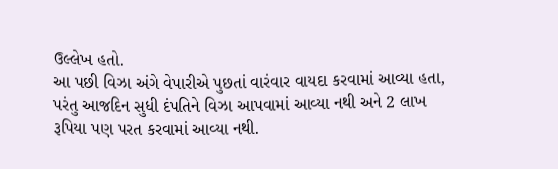ઉલ્લેખ હતો.
આ પછી વિઝા અંગે વેપારીએ પુછતાં વારંવાર વાયદા કરવામાં આવ્યા હતા, પરંતુ આજદિન સુધી દંપતિને વિઝા આપવામાં આવ્યા નથી અને 2 લાખ રૂપિયા પણ પરત કરવામાં આવ્યા નથી.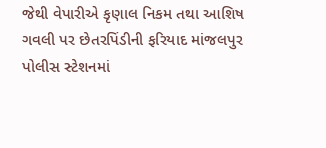જેથી વેપારીએ કૃણાલ નિકમ તથા આશિષ ગવલી પર છેતરપિંડીની ફરિયાદ માંજલપુર પોલીસ સ્ટેશનમાં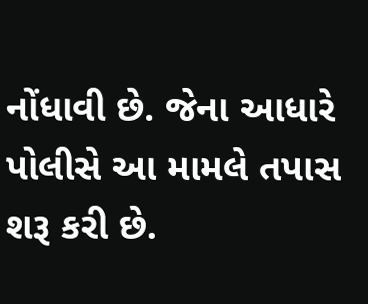નોંધાવી છે. જેના આધારે પોલીસે આ મામલે તપાસ શરૂ કરી છે.